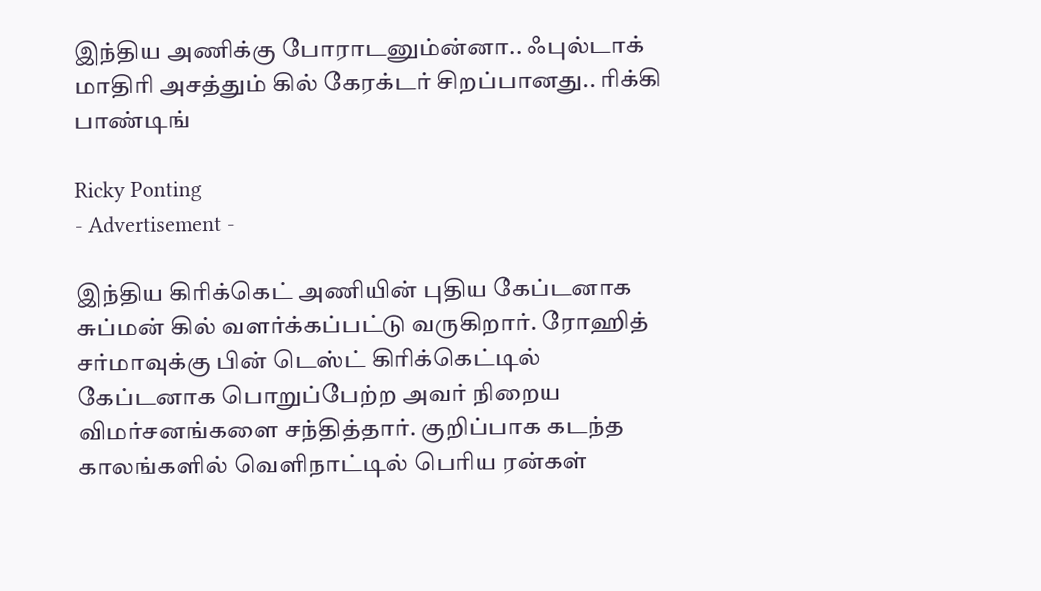இந்திய அணிக்கு போராடனும்ன்னா.. ஃபுல்டாக் மாதிரி அசத்தும் கில் கேரக்டர் சிறப்பானது.. ரிக்கி பாண்டிங்

Ricky Ponting
- Advertisement -

இந்திய கிரிக்கெட் அணியின் புதிய கேப்டனாக சுப்மன் கில் வளர்க்கப்பட்டு வருகிறார். ரோஹித் சர்மாவுக்கு பின் டெஸ்ட் கிரிக்கெட்டில் கேப்டனாக பொறுப்பேற்ற அவர் நிறைய விமர்சனங்களை சந்தித்தார். குறிப்பாக கடந்த காலங்களில் வெளிநாட்டில் பெரிய ரன்கள்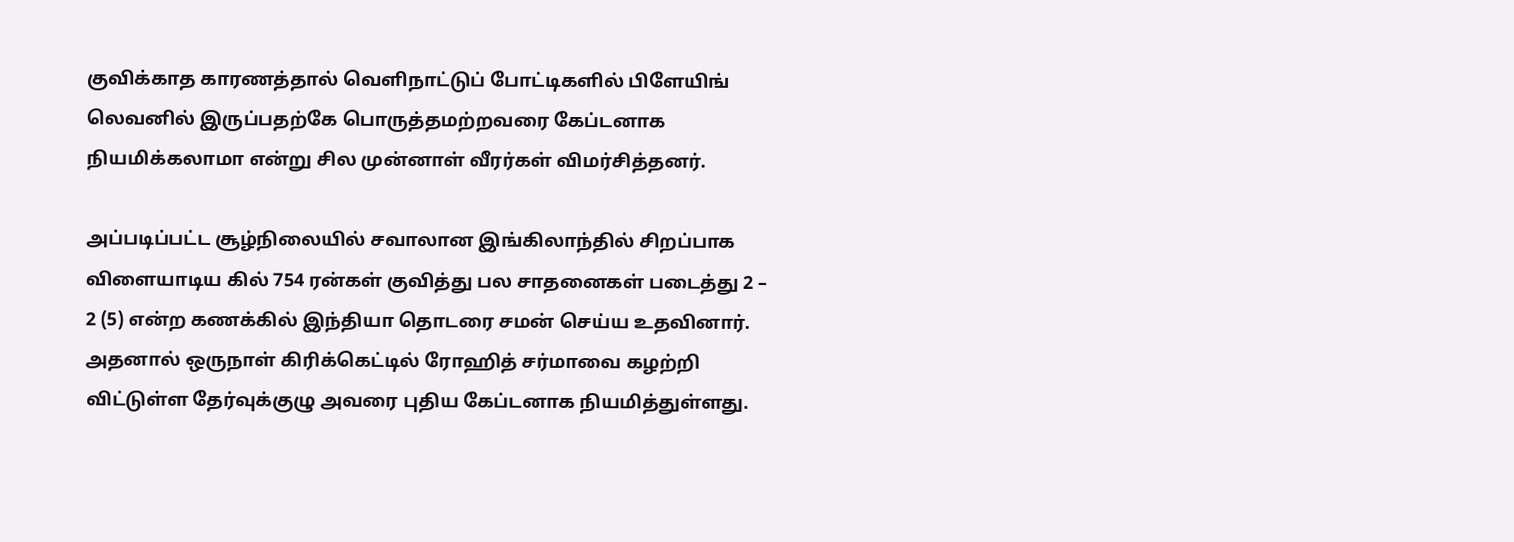குவிக்காத காரணத்தால் வெளிநாட்டுப் போட்டிகளில் பிளேயிங் லெவனில் இருப்பதற்கே பொருத்தமற்றவரை கேப்டனாக நியமிக்கலாமா என்று சில முன்னாள் வீரர்கள் விமர்சித்தனர்.

அப்படிப்பட்ட சூழ்நிலையில் சவாலான இங்கிலாந்தில் சிறப்பாக விளையாடிய கில் 754 ரன்கள் குவித்து பல சாதனைகள் படைத்து 2 – 2 (5) என்ற கணக்கில் இந்தியா தொடரை சமன் செய்ய உதவினார். அதனால் ஒருநாள் கிரிக்கெட்டில் ரோஹித் சர்மாவை கழற்றி விட்டுள்ள தேர்வுக்குழு அவரை புதிய கேப்டனாக நியமித்துள்ளது.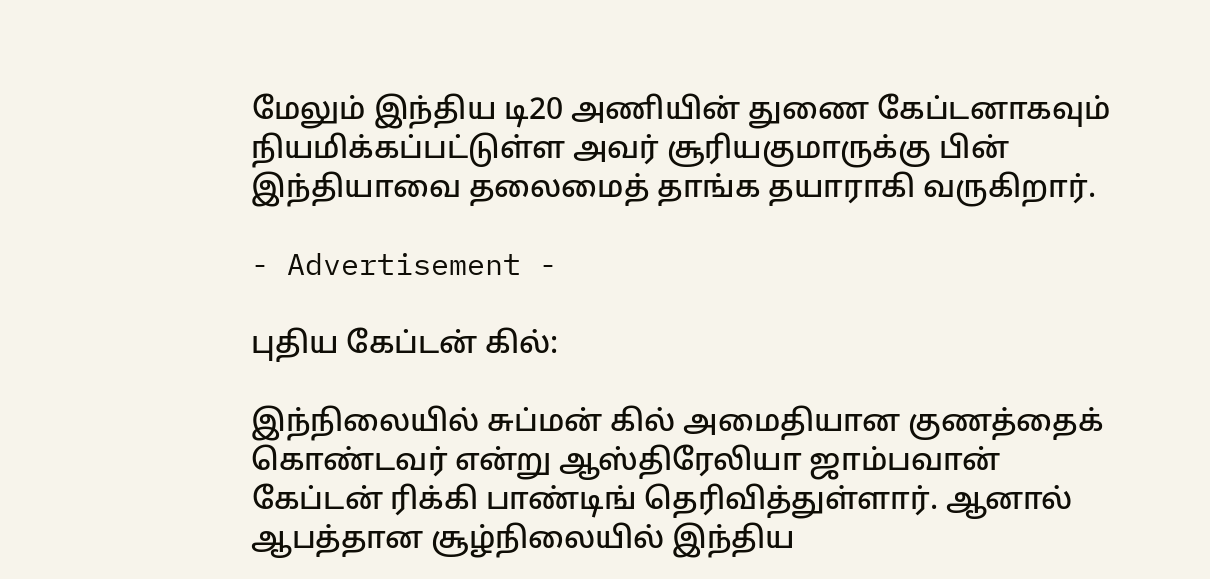மேலும் இந்திய டி20 அணியின் துணை கேப்டனாகவும் நியமிக்கப்பட்டுள்ள அவர் சூரியகுமாருக்கு பின் இந்தியாவை தலைமைத் தாங்க தயாராகி வருகிறார்.

- Advertisement -

புதிய கேப்டன் கில்:

இந்நிலையில் சுப்மன் கில் அமைதியான குணத்தைக் கொண்டவர் என்று ஆஸ்திரேலியா ஜாம்பவான் கேப்டன் ரிக்கி பாண்டிங் தெரிவித்துள்ளார். ஆனால் ஆபத்தான சூழ்நிலையில் இந்திய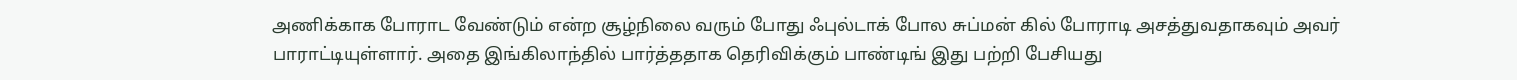அணிக்காக போராட வேண்டும் என்ற சூழ்நிலை வரும் போது ஃபுல்டாக் போல சுப்மன் கில் போராடி அசத்துவதாகவும் அவர் பாராட்டியுள்ளார். அதை இங்கிலாந்தில் பார்த்ததாக தெரிவிக்கும் பாண்டிங் இது பற்றி பேசியது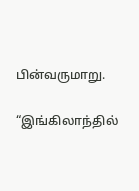பின்வருமாறு.

“இங்கிலாந்தில்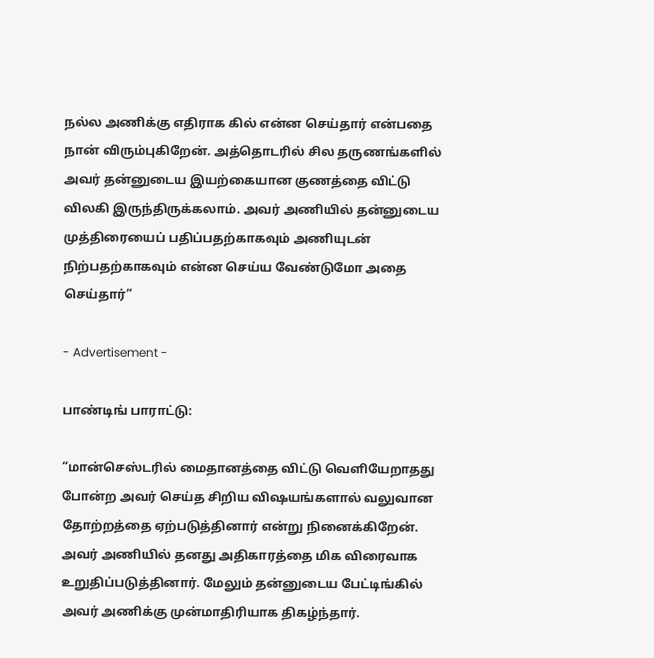நல்ல அணிக்கு எதிராக கில் என்ன செய்தார் என்பதை நான் விரும்புகிறேன். அத்தொடரில் சில தருணங்களில் அவர் தன்னுடைய இயற்கையான குணத்தை விட்டு விலகி இருந்திருக்கலாம். அவர் அணியில் தன்னுடைய முத்திரையைப் பதிப்பதற்காகவும் அணியுடன் நிற்பதற்காகவும் என்ன செய்ய வேண்டுமோ அதை செய்தார்”

- Advertisement -

பாண்டிங் பாராட்டு:

“மான்செஸ்டரில் மைதானத்தை விட்டு வெளியேறாதது போன்ற அவர் செய்த சிறிய விஷயங்களால் வலுவான தோற்றத்தை ஏற்படுத்தினார் என்று நினைக்கிறேன். அவர் அணியில் தனது அதிகாரத்தை மிக விரைவாக உறுதிப்படுத்தினார். மேலும் தன்னுடைய பேட்டிங்கில் அவர் அணிக்கு முன்மாதிரியாக திகழ்ந்தார்.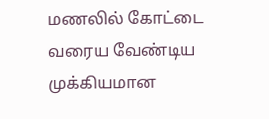மணலில் கோட்டை வரைய வேண்டிய முக்கியமான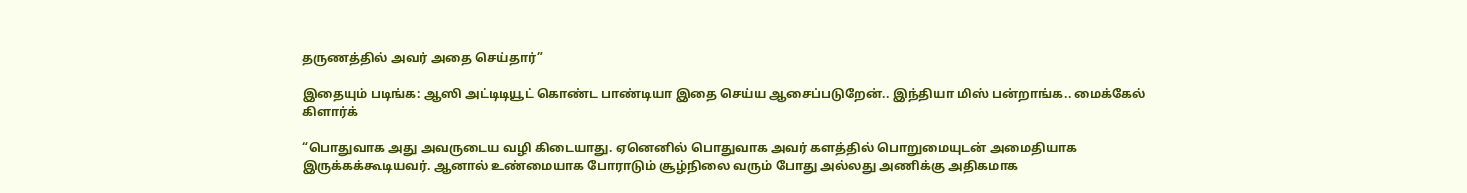தருணத்தில் அவர் அதை செய்தார்”

இதையும் படிங்க: ஆஸி அட்டிடியூட் கொண்ட பாண்டியா இதை செய்ய ஆசைப்படுறேன்.. இந்தியா மிஸ் பன்றாங்க.. மைக்கேல் கிளார்க்

“பொதுவாக அது அவருடைய வழி கிடையாது. ஏனெனில் பொதுவாக அவர் களத்தில் பொறுமையுடன் அமைதியாக இருக்கக்கூடியவர். ஆனால் உண்மையாக போராடும் சூழ்நிலை வரும் போது அல்லது அணிக்கு அதிகமாக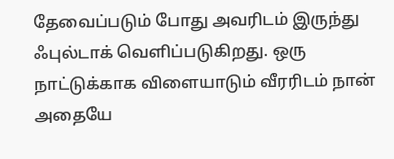தேவைப்படும் போது அவரிடம் இருந்து ஃபுல்டாக் வெளிப்படுகிறது. ஒரு நாட்டுக்காக விளையாடும் வீரரிடம் நான் அதையே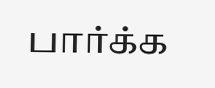பார்க்க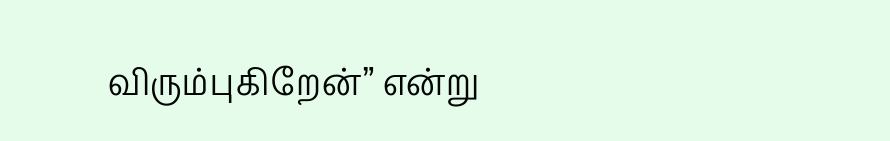விரும்புகிறேன்” என்று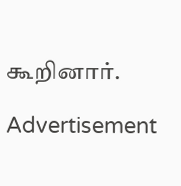கூறினார்.

Advertisement